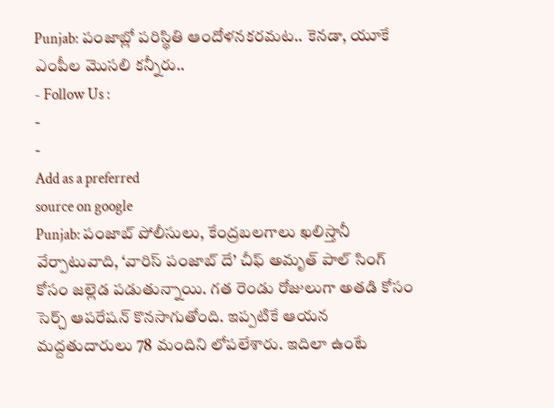Punjab: పంజాబ్లో పరిస్థితి ఆందోళనకరమట.. కెనడా, యూకే ఎంపీల మొసలి కన్నీరు..
- Follow Us :
-
-
Add as a preferred
source on google
Punjab: పంజాబ్ పోలీసులు, కేంద్రబలగాలు ఖలిస్తానీ వేర్పాటువాది, ‘వారిస్ పంజాబ్ దే’ చీఫ్ అమృత్ పాల్ సింగ్ కోసం జల్లెడ పడుతున్నాయి. గత రెండు రోజులుగా అతడి కోసం సెర్చ్ ఆపరేషన్ కొనసాగుతోంది. ఇప్పటికే ఆయన మద్దతుదారులు 78 మందిని లోపలేశారు. ఇదిలా ఉంటే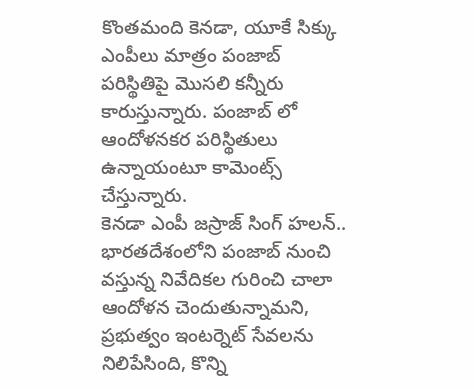కొంతమంది కెనడా, యూకే సిక్కు ఎంపీలు మాత్రం పంజాబ్ పరిస్థితిపై మొసలి కన్నీరు కారుస్తున్నారు. పంజాబ్ లో ఆందోళనకర పరిస్థితులు ఉన్నాయంటూ కామెంట్స్ చేస్తున్నారు.
కెనడా ఎంపీ జస్రాజ్ సింగ్ హలన్.. భారతదేశంలోని పంజాబ్ నుంచి వస్తున్న నివేదికల గురించి చాలా ఆందోళన చెందుతున్నామని, ప్రభుత్వం ఇంటర్నెట్ సేవలను నిలిపేసింది, కొన్ని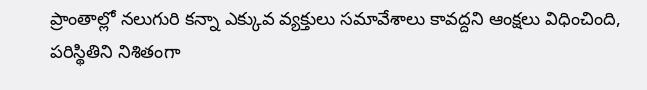ప్రాంతాల్లో నలుగురి కన్నా ఎక్కువ వ్యక్తులు సమావేశాలు కావద్దని ఆంక్షలు విధించింది, పరిస్థితిని నిశితంగా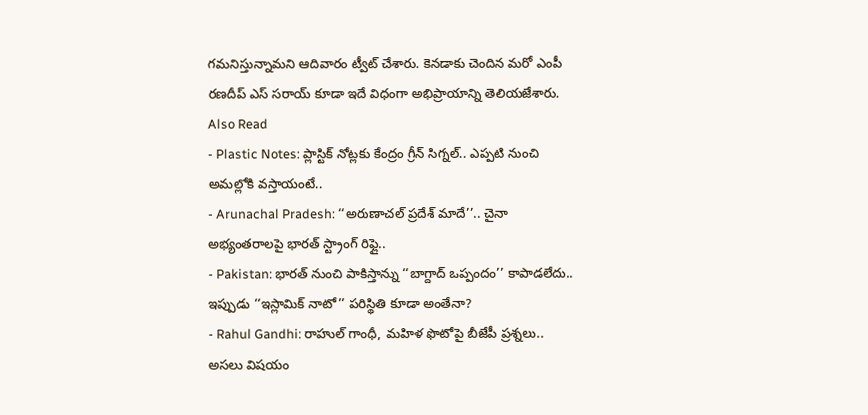గమనిస్తున్నామని ఆదివారం ట్వీట్ చేశారు. కెనడాకు చెందిన మరో ఎంపీ రణదీప్ ఎస్ సరాయ్ కూడా ఇదే విధంగా అభిప్రాయాన్ని తెలియజేశారు.
Also Read
- Plastic Notes: ప్లాస్టిక్ నోట్లకు కేంద్రం గ్రీన్ సిగ్నల్.. ఎప్పటి నుంచి అమల్లోకి వస్తాయంటే..
- Arunachal Pradesh: ‘‘అరుణాచల్ ప్రదేశ్ మాదే’’.. చైనా అభ్యంతరాలపై భారత్ స్ట్రాంగ్ రిఫ్లై..
- Pakistan: భారత్ నుంచి పాకిస్తాన్ను ‘‘బాగ్దాద్ ఒప్పందం’’ కాపాడలేదు.. ఇప్పుడు ‘‘ఇస్లామిక్ నాటో’’ పరిస్థితి కూడా అంతేనా?
- Rahul Gandhi: రాహుల్ గాంధీ, మహిళ ఫొటోపై బీజేపీ ప్రశ్నలు.. అసలు విషయం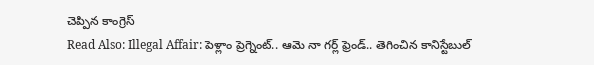చెప్పిన కాంగ్రెస్
Read Also: Illegal Affair: పెళ్లాం ప్రెగ్నెంట్.. ఆమె నా గర్ల్ ఫ్రెండ్.. తెగించిన కానిస్టేబుల్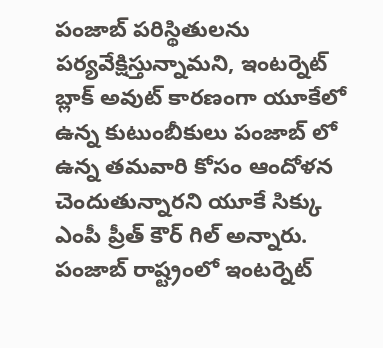పంజాబ్ పరిస్థితులను పర్యవేక్షిస్తున్నామని, ఇంటర్నెట్ బ్లాక్ అవుట్ కారణంగా యూకేలో ఉన్న కుటుంబీకులు పంజాబ్ లో ఉన్న తమవారి కోసం ఆందోళన చెందుతున్నారని యూకే సిక్కు ఎంపీ ప్రీత్ కౌర్ గిల్ అన్నారు. పంజాబ్ రాష్ట్రంలో ఇంటర్నెట్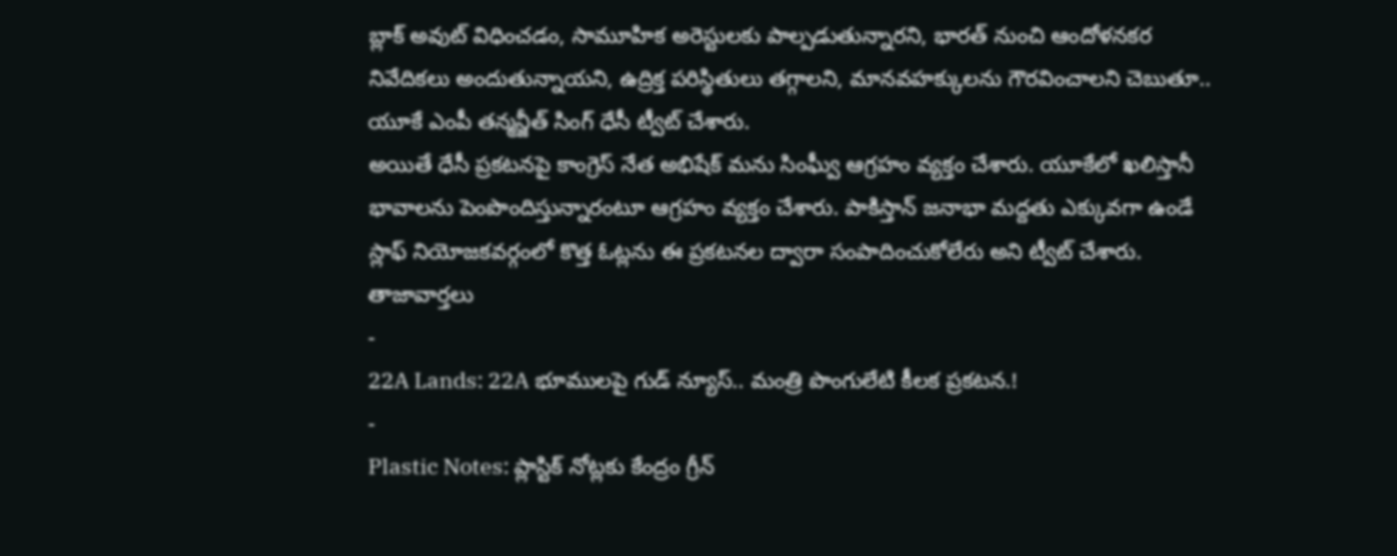బ్లాక్ అవుట్ విధించడం, సామూహిక అరెస్టులకు పాల్పడుతున్నారని, భారత్ నుంచి ఆందోళనకర నివేదికలు అందుతున్నాయని, ఉద్రిక్త పరిస్థితులు తగ్గాలని, మానవహక్కులను గౌరవించాలని చెబుతూ.. యూకే ఎంపీ తన్మన్జీత్ సింగ్ ధేసీ ట్వీట్ చేశారు.
అయితే ధేసీ ప్రకటనపై కాంగ్రెస్ నేత అభిషేక్ మను సింఘ్వీ ఆగ్రహం వ్యక్తం చేశారు. యూకేలో ఖలిస్తానీ భావాలను పెంపొందిస్తున్నారంటూ ఆగ్రహం వ్యక్తం చేశారు. పాకిస్తాన్ జనాభా మద్దతు ఎక్కువగా ఉండే స్లాఫ్ నియోజకవర్గంలో కొత్త ఓట్లను ఈ ప్రకటనల ద్వారా సంపాదించుకోలేరు అని ట్వీట్ చేశారు.
తాజావార్తలు
-
22A Lands: 22A భూములపై గుడ్ న్యూస్.. మంత్రి పొంగులేటి కీలక ప్రకటన.!
-
Plastic Notes: ప్లాస్టిక్ నోట్లకు కేంద్రం గ్రీన్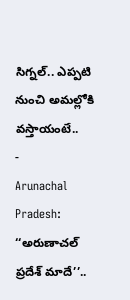సిగ్నల్.. ఎప్పటి నుంచి అమల్లోకి వస్తాయంటే..
-
Arunachal Pradesh: ‘‘అరుణాచల్ ప్రదేశ్ మాదే’’..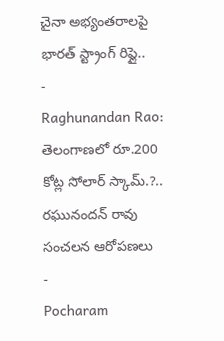చైనా అభ్యంతరాలపై భారత్ స్ట్రాంగ్ రిఫ్లై..
-
Raghunandan Rao: తెలంగాణలో రూ.200 కోట్ల సోలార్ స్కామ్.?.. రఘునందన్ రావు సంచలన ఆరోపణలు
-
Pocharam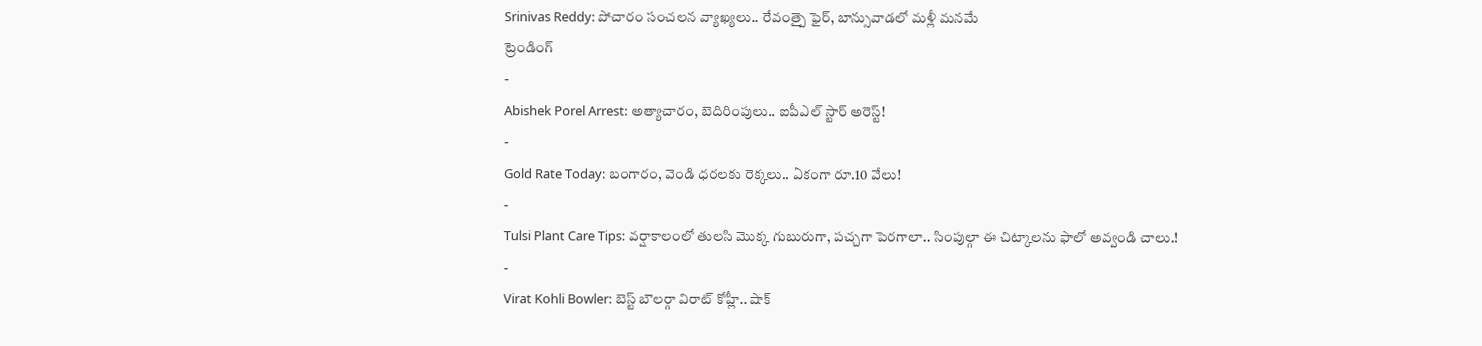Srinivas Reddy: పోచారం సంచలన వ్యాఖ్యలు.. రేవంత్పై ఫైర్, బాన్సువాడలో మళ్లీ మనమే
ట్రెండింగ్
-
Abishek Porel Arrest: అత్యాచారం, బెదిరింపులు.. ఐపీఎల్ స్టార్ అరెస్ట్!
-
Gold Rate Today: బంగారం, వెండి ధరలకు రెక్కలు.. ఏకంగా రూ.10 వేలు!
-
Tulsi Plant Care Tips: వర్షాకాలంలో తులసి మొక్క గుబురుగా, పచ్చగా పెరగాలా.. సింపుల్గా ఈ చిట్కాలను ఫాలో అవ్వండి చాలు.!
-
Virat Kohli Bowler: బెస్ట్ బౌలర్గా విరాట్ కోహ్లీ.. షాక్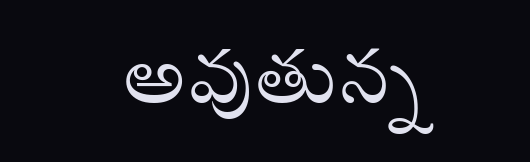అవుతున్న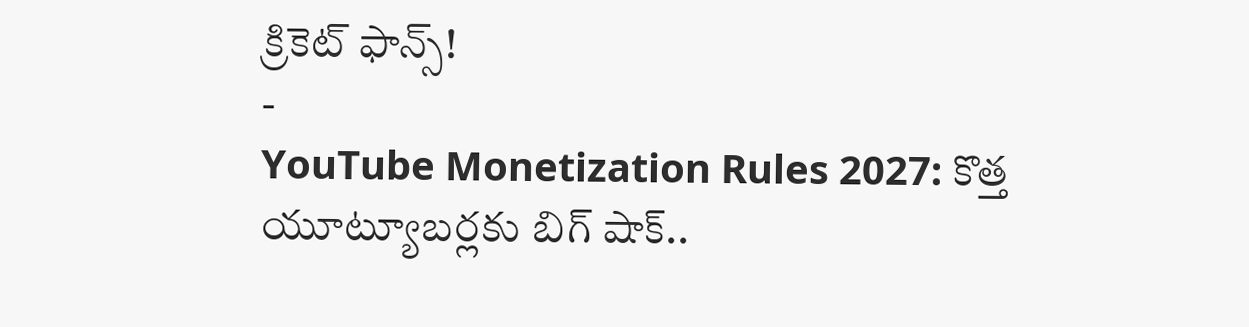క్రికెట్ ఫాన్స్!
-
YouTube Monetization Rules 2027: కొత్త యూట్యూబర్లకు బిగ్ షాక్..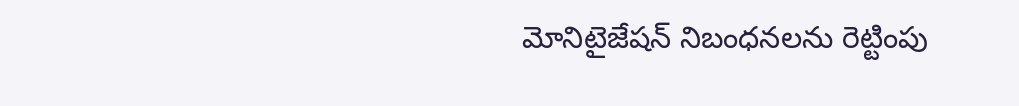మోనిటైజేషన్ నిబంధనలను రెట్టింపు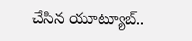చేసిన యూట్యూబ్..